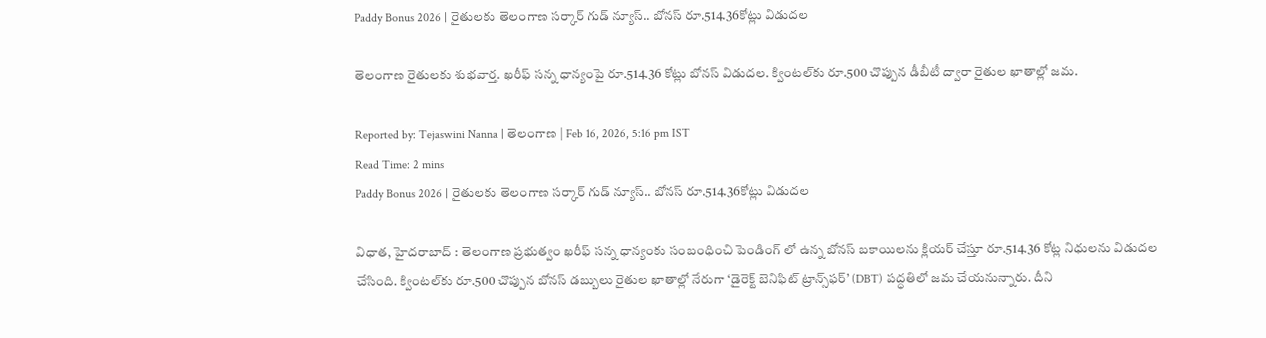Paddy Bonus 2026 | రైతులకు తెలంగాణ సర్కార్ గుడ్ న్యూస్.. బోనస్ రూ.514.36కోట్లు విడుదల

తెలంగాణ రైతులకు శుభవార్త. ఖరీఫ్ సన్న ధాన్యంపై రూ.514.36 కోట్లు బోనస్ విడుదల. క్వింటల్‌కు రూ.500 చొప్పున డీబీటీ ద్వారా రైతుల ఖాతాల్లో జమ.

Reported by: Tejaswini Nanna | తెలంగాణ‌ | Feb 16, 2026, 5:16 pm IST
Read Time: 2 mins
Paddy Bonus 2026 | రైతులకు తెలంగాణ సర్కార్ గుడ్ న్యూస్.. బోనస్ రూ.514.36కోట్లు విడుదల

విధాత, హైదరాబాద్ : తెలంగాణ ప్రభుత్వం ఖరీఫ్ సన్న ధాన్యంకు సంబంధించి పెండింగ్ లో ఉన్న బోనస్ బకాయిలను క్లియర్ చేస్తూ రూ.514.36 కోట్ల నిధులను విడుదల చేసింది. క్వింటల్‌కు రూ.500 చొప్పున బోనస్ డబ్బులు రైతుల ఖాతాల్లో నేరుగా ‘డైరెక్ట్ బెనిఫిట్ ట్రాన్స్‌ఫర్’ (DBT) పద్ధతిలో జమ చేయనున్నారు. దీని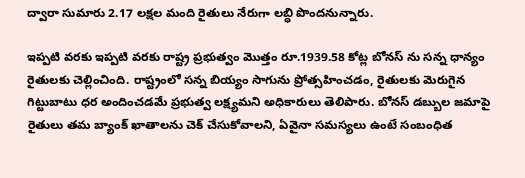ద్వారా సుమారు 2.17 లక్షల మంది రైతులు నేరుగా లబ్ధి పొందనున్నారు.

ఇప్పటి వరకు ఇప్పటి వరకు రాష్ట్ర ప్రభుత్వం మొత్తం రూ.1939.58 కోట్ల బోనస్ ను సన్న ధాన్యం రైతులకు చెల్లించింది. రాష్ట్రంలో సన్న బియ్యం సాగును ప్రోత్సహించడం, రైతులకు మెరుగైన గిట్టుబాటు ధర అందించడమే ప్రభుత్వ లక్ష్యమని అధికారులు తెలిపారు. బోనస్ డబ్బుల జమాపై రైతులు తమ బ్యాంక్ ఖాతాలను చెక్ చేసుకోవాలని, ఏవైనా సమస్యలు ఉంటే సంబంధిత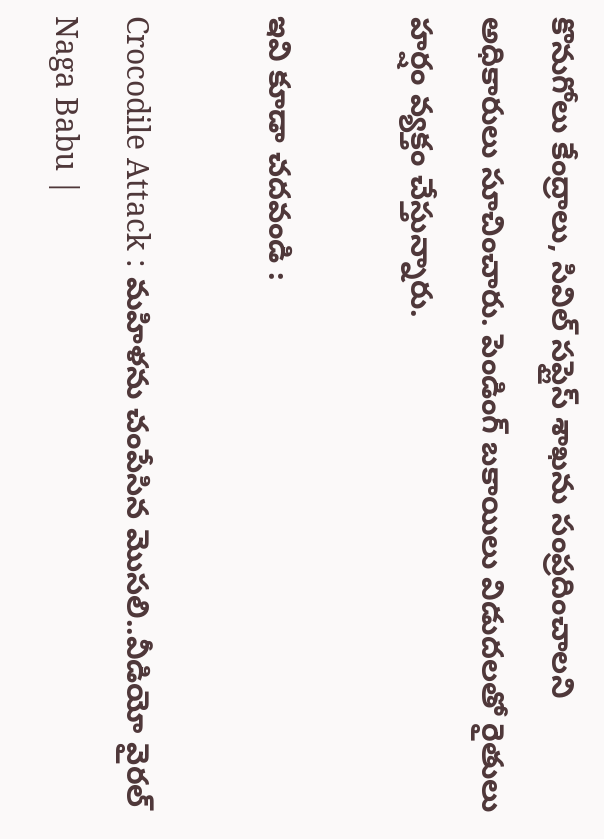కొనుగోలు కేంద్రాలు, సివిల్ సప్లైస్ శాఖను సంప్రదించాలని అధికారులు సూచించారు. పెండింగ్ బకాయిలు విడుదలతో రైతులు హర్షం వ్యక్తం చేస్తున్నారు.

ఇవి కూడా చదవండి :

Crocodile Attack : మహిళను చంపేసిన మొసలి..వీడియో వైరల్
Naga Babu |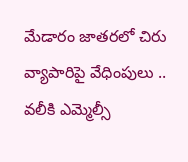మేడారం జాతరలో చిరు వ్యాపారిపై వేధింపులు .. వలీకి ఎమ్మెల్సీ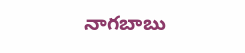నాగబాబు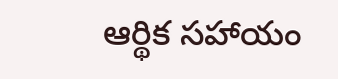ఆర్థిక సహాయం